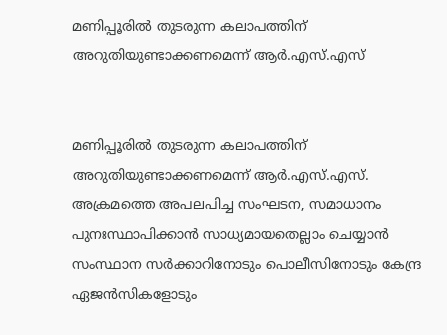മണിപ്പൂരിൽ തുടരുന്ന കലാപത്തിന് അറുതിയുണ്ടാക്കണമെന്ന് ആർ.എസ്.എസ്


മണിപ്പൂരിൽ തുടരുന്ന കലാപത്തിന് അറുതിയുണ്ടാക്കണമെന്ന് ആർ.എസ്.എസ്. അക്രമത്തെ അപലപിച്ച സംഘടന, സമാധാനം പുനഃസ്ഥാപിക്കാൻ സാധ്യമായതെല്ലാം ചെയ്യാൻ സംസ്ഥാന സർക്കാറിനോടും പൊലീസിനോടും കേന്ദ്ര ഏജൻസികളോടും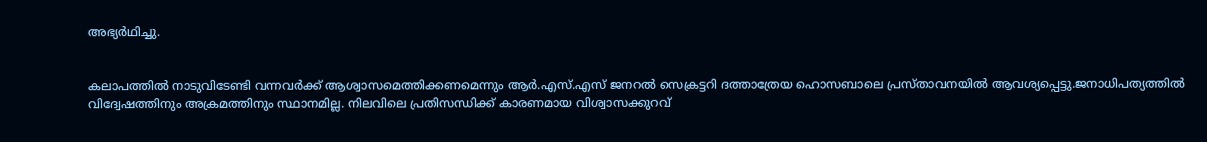അഭ്യർഥിച്ചു.


കലാപത്തിൽ നാടുവിടേണ്ടി വന്നവർക്ക് ആശ്വാസമെത്തിക്കണമെന്നും ആർ.എസ്.എസ് ജനറൽ സെക്രട്ടറി ദത്താത്രേയ ഹൊസബാലെ പ്രസ്താവനയിൽ ആവശ്യപ്പെട്ടു.ജനാധിപത്യത്തിൽ വിദ്വേഷത്തിനും അക്രമത്തിനും സ്ഥാനമില്ല. നിലവിലെ പ്രതിസന്ധിക്ക് കാരണമായ വിശ്വാസക്കുറവ്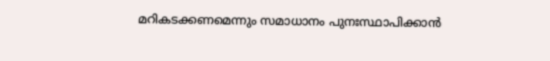മറികടക്കണമെന്നും സമാധാനം പുനഃസ്ഥാപിക്കാൻ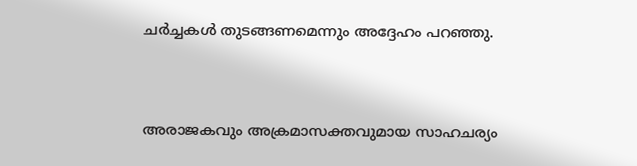ചർച്ചകൾ തുടങ്ങണമെന്നും അദ്ദേഹം പറഞ്ഞു.


അരാജകവും അക്രമാസക്തവുമായ സാഹചര്യം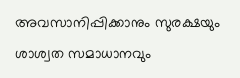അവസാനിപ്പിക്കാനും സുരക്ഷയും ശാശ്വത സമാധാനവും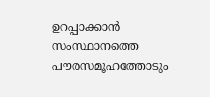ഉറപ്പാക്കാൻ സംസ്ഥാനത്തെ പൗരസമൂഹത്തോടും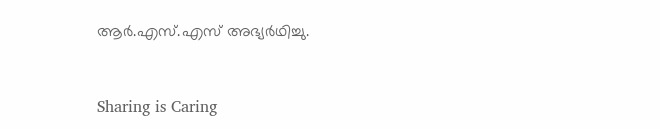ആർ.എസ്.എസ് അഭ്യർഥിച്ചു.



Sharing is Caring